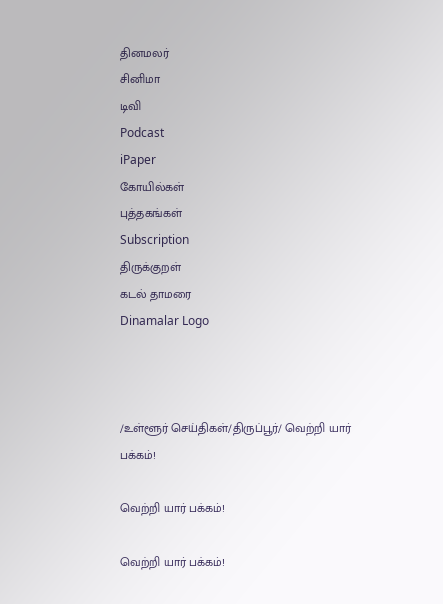தினமலர்
சினிமா
டிவி
Podcast
iPaper
கோயில்கள்
புத்தகங்கள்
Subscription
திருக்குறள்
கடல் தாமரை
Dinamalar Logo



/உள்ளூர் செய்திகள்/திருப்பூர்/ வெற்றி யார் பக்கம்!

வெற்றி யார் பக்கம்!

வெற்றி யார் பக்கம்!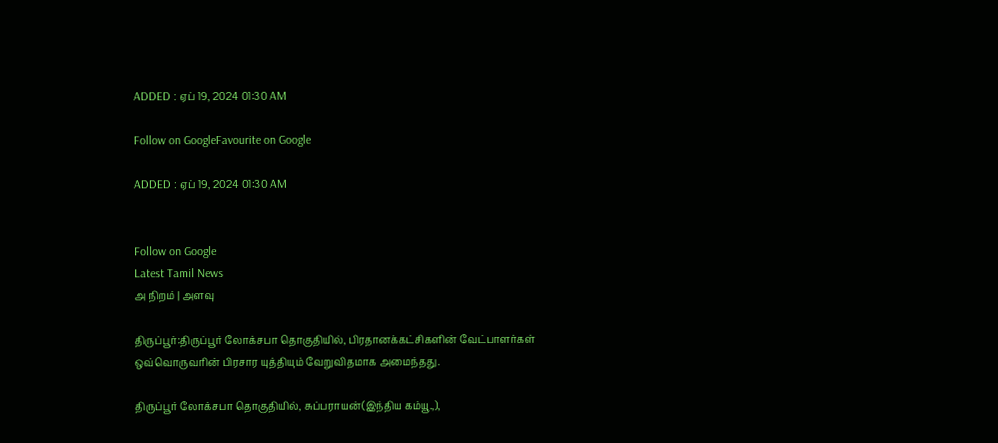ADDED : ஏப் 19, 2024 01:30 AM

Follow on GoogleFavourite on Google

ADDED : ஏப் 19, 2024 01:30 AM


Follow on Google
Latest Tamil News
அ நிறம் | அளவு

திருப்பூர்:திருப்பூர் லோக்சபா தொகுதியில், பிரதானக்கட்சிகளின் வேட்பாளர்கள் ஒவ்வொருவரின் பிரசார யுத்தியும் வேறுவிதமாக அமைந்தது.

திருப்பூர் லோக்சபா தொகுதியில், சுப்பராயன்(இந்திய கம்யூ.,),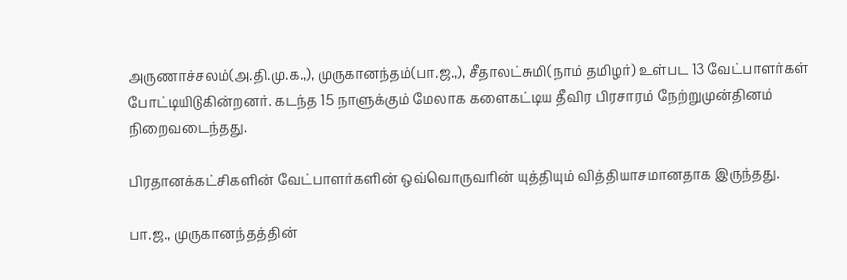அருணாச்சலம்(அ.தி.மு.க.,), முருகானந்தம்(பா.ஜ.,), சீதாலட்சுமி(நாம் தமிழர்) உள்பட 13 வேட்பாளர்கள் போட்டியிடுகின்றனர். கடந்த 15 நாளுக்கும் மேலாக களைகட்டிய தீவிர பிரசாரம் நேற்றுமுன்தினம் நிறைவடைந்தது.

பிரதானக்கட்சிகளின் வேட்பாளர்களின் ஒவ்வொருவரின் யுத்தியும் வித்தியாசமானதாக இருந்தது.

பா.ஜ., முருகானந்தத்தின்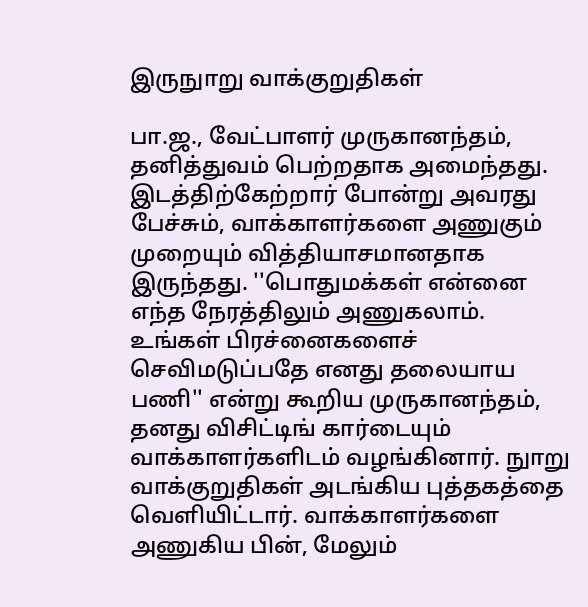இருநுாறு வாக்குறுதிகள்

பா.ஜ., வேட்பாளர் முருகானந்தம், தனித்துவம் பெற்றதாக அமைந்தது. இடத்திற்கேற்றார் போன்று அவரது பேச்சும், வாக்காளர்களை அணுகும் முறையும் வித்தியாசமானதாக இருந்தது. ''பொதுமக்கள் என்னை எந்த நேரத்திலும் அணுகலாம். உங்கள் பிரச்னைகளைச் செவிமடுப்பதே எனது தலையாய பணி'' என்று கூறிய முருகானந்தம், தனது விசிட்டிங் கார்டையும் வாக்காளர்களிடம் வழங்கினார். நுாறு வாக்குறுதிகள் அடங்கிய புத்தகத்தை வெளியிட்டார். வாக்காளர்களை அணுகிய பின், மேலும்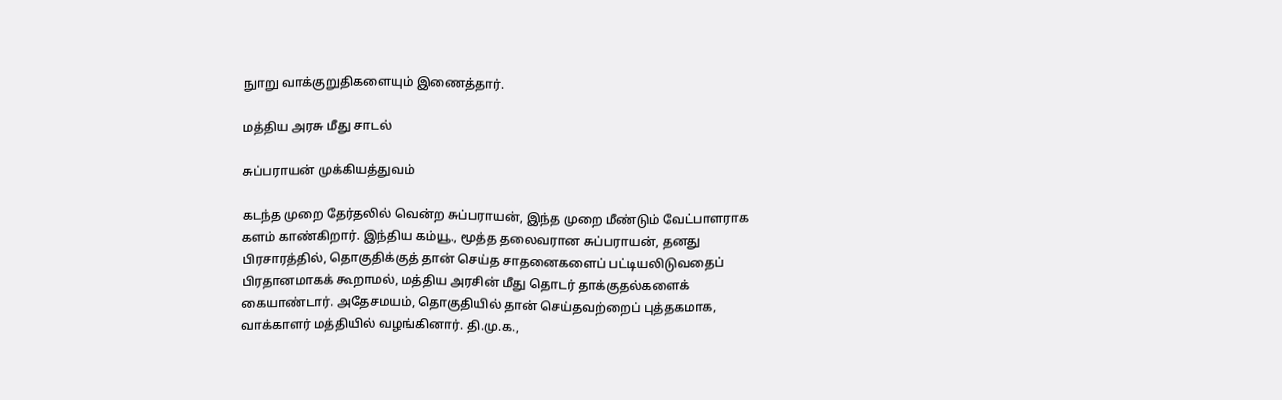நுாறு வாக்குறுதிகளையும் இணைத்தார்.

மத்திய அரசு மீது சாடல்

சுப்பராயன் முக்கியத்துவம்

கடந்த முறை தேர்தலில் வென்ற சுப்பராயன், இந்த முறை மீண்டும் வேட்பாளராக களம் காண்கிறார். இந்திய கம்யூ., மூத்த தலைவரான சுப்பராயன், தனது பிரசாரத்தில், தொகுதிக்குத் தான் செய்த சாதனைகளைப் பட்டியலிடுவதைப் பிரதானமாகக் கூறாமல், மத்திய அரசின் மீது தொடர் தாக்குதல்களைக் கையாண்டார். அதேசமயம், தொகுதியில் தான் செய்தவற்றைப் புத்தகமாக, வாக்காளர் மத்தியில் வழங்கினார். தி.மு.க.,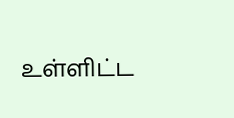உள்ளிட்ட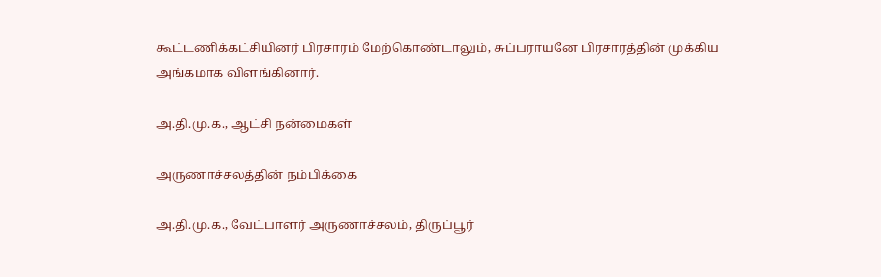கூட்டணிக்கட்சியினர் பிரசாரம் மேற்கொண்டாலும், சுப்பராயனே பிரசாரத்தின் முக்கிய அங்கமாக விளங்கினார்.

அ.தி.மு.க., ஆட்சி நன்மைகள்

அருணாச்சலத்தின் நம்பிக்கை

அ.தி.மு.க., வேட்பாளர் அருணாச்சலம், திருப்பூர்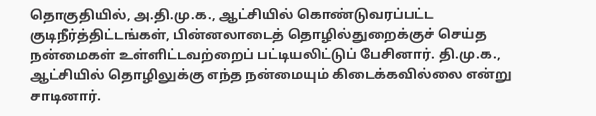தொகுதியில், அ.தி.மு.க., ஆட்சியில் கொண்டுவரப்பட்ட குடிநீர்த்திட்டங்கள், பின்னலாடைத் தொழில்துறைக்குச் செய்த நன்மைகள் உள்ளிட்டவற்றைப் பட்டியலிட்டுப் பேசினார். தி.மு.க., ஆட்சியில் தொழிலுக்கு எந்த நன்மையும் கிடைக்கவில்லை என்று சாடினார்.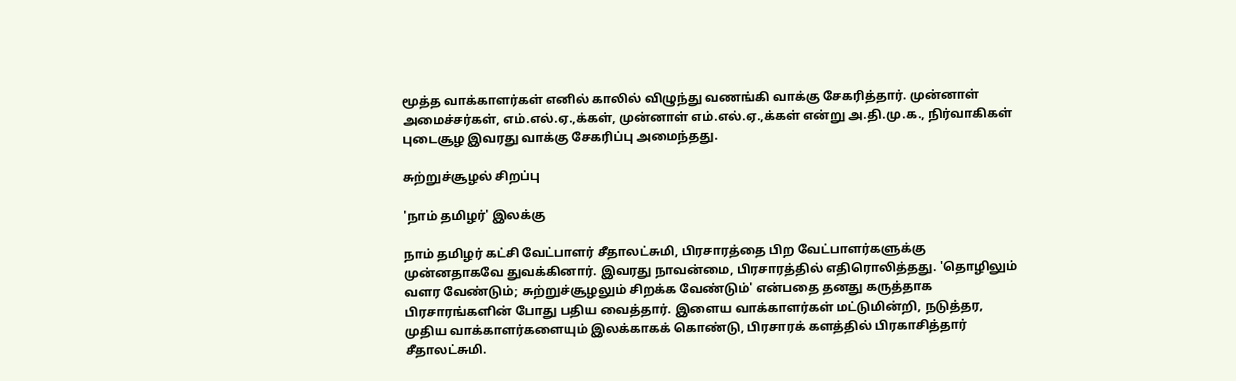மூத்த வாக்காளர்கள் எனில் காலில் விழுந்து வணங்கி வாக்கு சேகரித்தார். முன்னாள் அமைச்சர்கள், எம்.எல்.ஏ.,க்கள், முன்னாள் எம்.எல்.ஏ.,க்கள் என்று அ.தி.மு.க., நிர்வாகிகள் புடைசூழ இவரது வாக்கு சேகரிப்பு அமைந்தது.

சுற்றுச்சூழல் சிறப்பு

'நாம் தமிழர்' இலக்கு

நாம் தமிழர் கட்சி வேட்பாளர் சீதாலட்சுமி, பிரசாரத்தை பிற வேட்பாளர்களுக்கு முன்னதாகவே துவக்கினார். இவரது நாவன்மை, பிரசாரத்தில் எதிரொலித்தது. 'தொழிலும் வளர வேண்டும்; சுற்றுச்சூழலும் சிறக்க வேண்டும்' என்பதை தனது கருத்தாக பிரசாரங்களின் போது பதிய வைத்தார். இளைய வாக்காளர்கள் மட்டுமின்றி, நடுத்தர, முதிய வாக்காளர்களையும் இலக்காகக் கொண்டு, பிரசாரக் களத்தில் பிரகாசித்தார் சீதாலட்சுமி.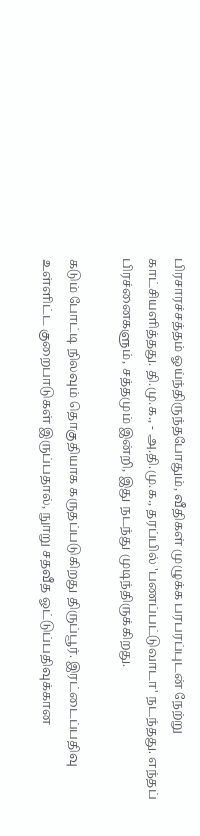பிரசாரச்சத்தம் ஓய்ந்திருந்தபோதும், வீதிகள் முழுக்க பரபரப்புடன் நேற்று காட்சியளித்தது. தி.மு.க., - அ.தி.மு.க., தரப்பில் 'பணப்பட்டுவாடா' நடந்தது. எந்தப் பிரச்னைகளும், சத்தமும் இன்றி, இது நடந்து முடிந்திருக்கிறது.

கடும் போட்டி நிலவும் தொகுதியாக கருதப்படுகிறது திருப்பூர். இரட்டைப்பதிவு உள்ளிட்ட குறைபாடுகள் இருப்பதால், நுாறு சதவீத ஓட்டுப்பதிவுக்கான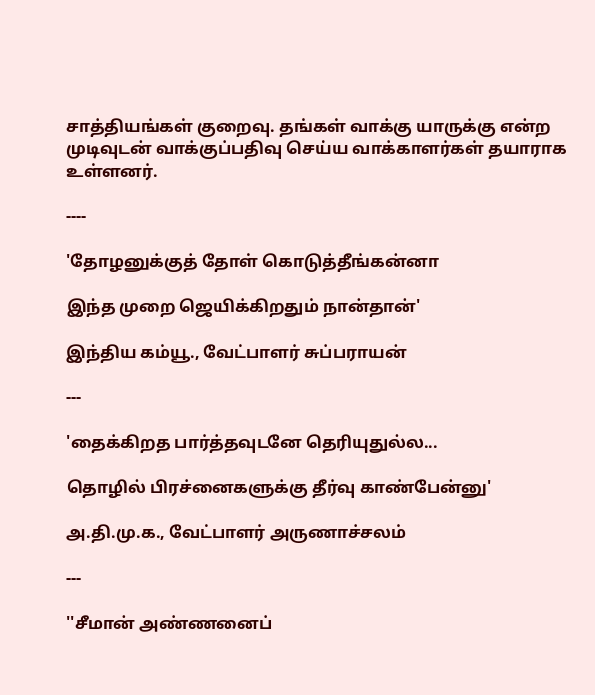சாத்தியங்கள் குறைவு. தங்கள் வாக்கு யாருக்கு என்ற முடிவுடன் வாக்குப்பதிவு செய்ய வாக்காளர்கள் தயாராக உள்ளனர்.

----

'தோழனுக்குத் தோள் கொடுத்தீங்கன்னா

இந்த முறை ஜெயிக்கிறதும் நான்தான்'

இந்திய கம்யூ., வேட்பாளர் சுப்பராயன்

---

'தைக்கிறத பார்த்தவுடனே தெரியுதுல்ல...

தொழில் பிரச்னைகளுக்கு தீர்வு காண்பேன்னு'

அ.தி.மு.க., வேட்பாளர் அருணாச்சலம்

---

''சீமான் அண்ணனைப்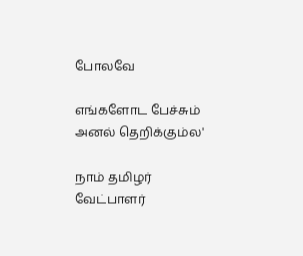போலவே

எங்களோட பேச்சும் அனல் தெறிக்கும்ல'

நாம் தமிழர் வேட்பாளர்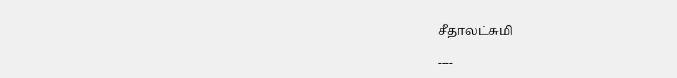சீதாலட்சுமி

----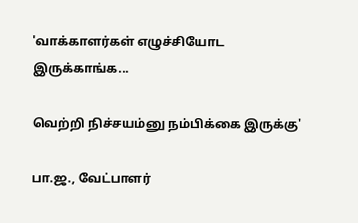'வாக்காளர்கள் எழுச்சியோட இருக்காங்க...

வெற்றி நிச்சயம்னு நம்பிக்கை இருக்கு'

பா.ஜ., வேட்பாளர்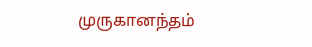முருகானந்தம்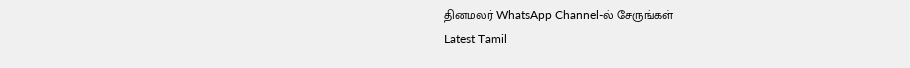தினமலர் WhatsApp Channel-ல் சேருங்கள்
Latest Tamil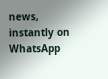news, instantly on WhatsApp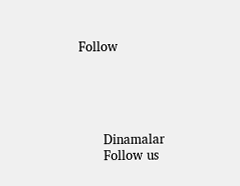Follow





      Dinamalar
      Follow us